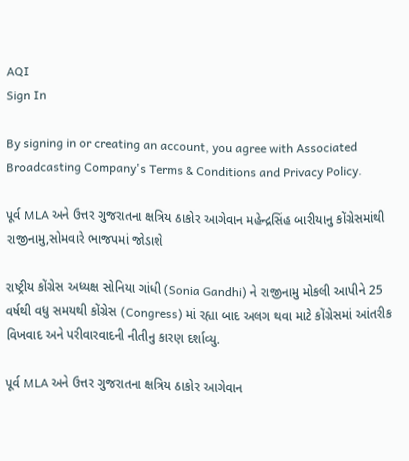AQI
Sign In

By signing in or creating an account, you agree with Associated Broadcasting Company's Terms & Conditions and Privacy Policy.

પૂર્વ MLA અને ઉત્તર ગુજરાતના ક્ષત્રિય ઠાકોર આગેવાન મહેન્દ્રસિંહ બારીયાનુ કોંગ્રેસમાંથી રાજીનામુ,સોમવારે ભાજપમાં જોડાશે

રાષ્ટ્રીય કોંગ્રેસ અધ્યક્ષ સોનિયા ગાંધી (Sonia Gandhi) ને રાજીનામુ મોકલી આપીને 25 વર્ષથી વધુ સમયથી કોંગ્રેસ (Congress) માં રહ્યા બાદ અલગ થવા માટે કોંગ્રેસમાં આંતરીક વિખવાદ અને પરીવારવાદની નીતીનુ કારણ દર્શાવ્યુ.

પૂર્વ MLA અને ઉત્તર ગુજરાતના ક્ષત્રિય ઠાકોર આગેવાન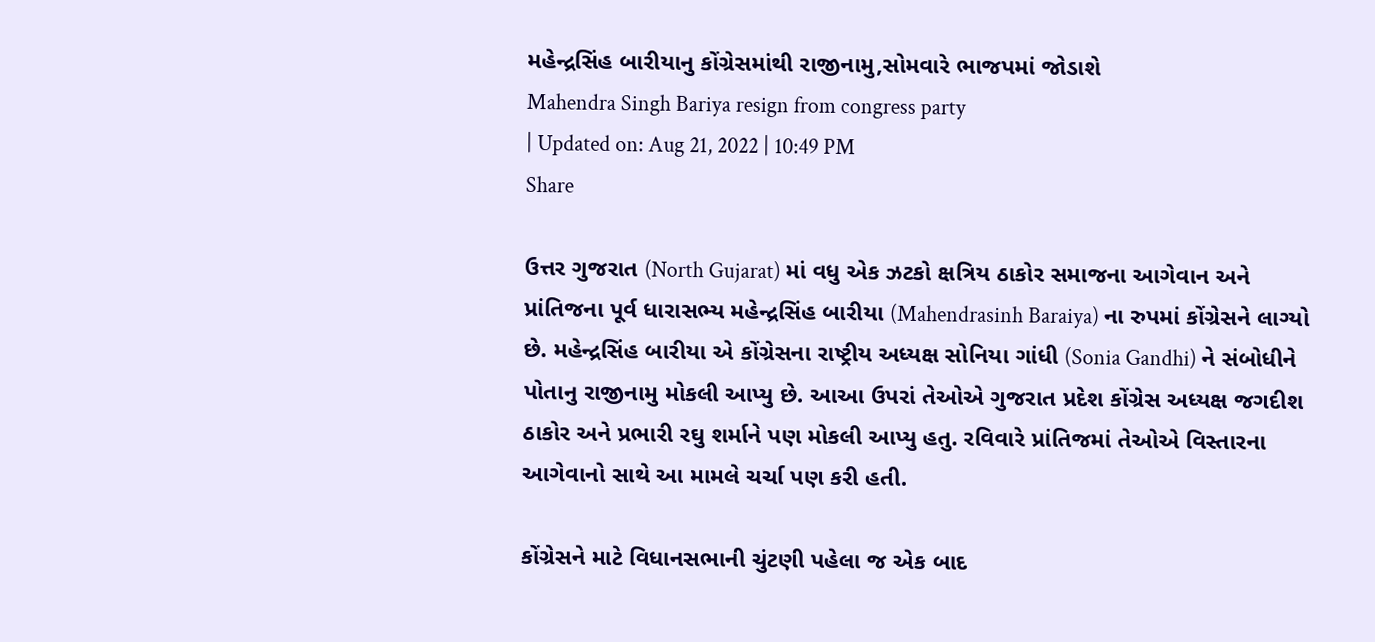મહેન્દ્રસિંહ બારીયાનુ કોંગ્રેસમાંથી રાજીનામુ,સોમવારે ભાજપમાં જોડાશે
Mahendra Singh Bariya resign from congress party
| Updated on: Aug 21, 2022 | 10:49 PM
Share

ઉત્તર ગુજરાત (North Gujarat) માં વધુ એક ઝટકો ક્ષત્રિય ઠાકોર સમાજના આગેવાન અને પ્રાંતિજના પૂર્વ ધારાસભ્ય મહેન્દ્રસિંહ બારીયા (Mahendrasinh Baraiya) ના રુપમાં કોંગ્રેસને લાગ્યો છે. મહેન્દ્રસિંહ બારીયા એ કોંગ્રેસના રાષ્ટ્રીય અધ્યક્ષ સોનિયા ગાંધી (Sonia Gandhi) ને સંબોધીને પોતાનુ રાજીનામુ મોકલી આપ્યુ છે. આઆ ઉપરાં તેઓએ ગુજરાત પ્રદેશ કોંગ્રેસ અધ્યક્ષ જગદીશ ઠાકોર અને પ્રભારી રઘુ શર્માને પણ મોકલી આપ્યુ હતુ. રવિવારે પ્રાંતિજમાં તેઓએ વિસ્તારના આગેવાનો સાથે આ મામલે ચર્ચા પણ કરી હતી.

કોંગ્રેસને માટે વિધાનસભાની ચુંટણી પહેલા જ એક બાદ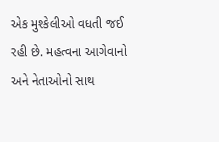એક મુશ્કેલીઓ વધતી જઈ રહી છે. મહત્વના આગેવાનો અને નેતાઓનો સાથ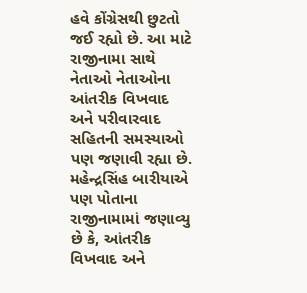હવે કોંગ્રેસથી છુટતો જઈ રહ્યો છે. આ માટે રાજીનામા સાથે નેતાઓ નેતાઓના આંતરીક વિખવાદ અને પરીવારવાદ સહિતની સમસ્યાઓ પણ જણાવી રહ્યા છે. મહેન્દ્રસિંહ બારીયાએ પણ પોતાના રાજીનામામાં જણાવ્યુ છે કે, આંતરીક વિખવાદ અને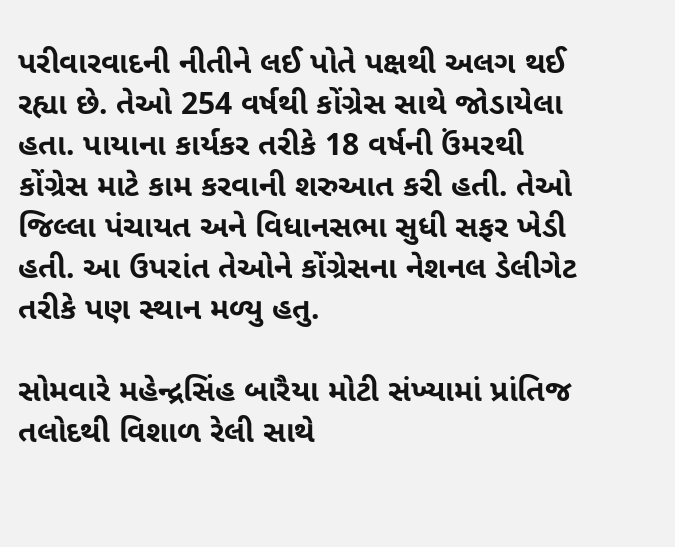પરીવારવાદની નીતીને લઈ પોતે પક્ષથી અલગ થઈ રહ્યા છે. તેઓ 254 વર્ષથી કોંગ્રેસ સાથે જોડાયેલા હતા. પાયાના કાર્યકર તરીકે 18 વર્ષની ઉંમરથી કોંગ્રેસ માટે કામ કરવાની શરુઆત કરી હતી. તેઓ જિલ્લા પંચાયત અને વિધાનસભા સુધી સફર ખેડી હતી. આ ઉપરાંત તેઓને કોંગ્રેસના નેશનલ ડેલીગેટ તરીકે પણ સ્થાન મળ્યુ હતુ.

સોમવારે મહેન્દ્રસિંહ બારૈયા મોટી સંખ્યામાં પ્રાંતિજ તલોદથી વિશાળ રેલી સાથે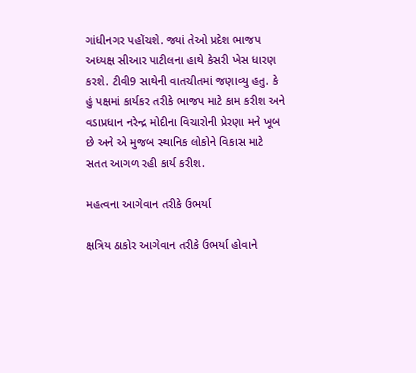ગાંધીનગર પહોંચશે. જ્યાં તેઓ પ્રદેશ ભાજપ અધ્યક્ષ સીઆર પાટીલના હાથે કેસરી ખેસ ધારણ કરશે. ટીવી9 સાથેની વાતચીતમાં જણાવ્યુ હતુ. કે હું પક્ષમાં કાર્યકર તરીકે ભાજપ માટે કામ કરીશ અને વડાપ્રધાન નરેન્દ્ર મોદીના વિચારોની પ્રેરણા મને ખૂબ છે અને એ મુજબ સ્થાનિક લોકોને વિકાસ માટે સતત આગળ રહી કાર્ય કરીશ.

મહત્વના આગેવાન તરીકે ઉભર્યા

ક્ષત્રિય ઠાકોર આગેવાન તરીકે ઉભર્યા હોવાને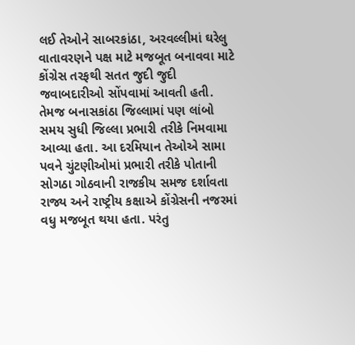લઈ તેઓને સાબરકાંઠા, અરવલ્લીમાં ઘરેલુ વાતાવરણને પક્ષ માટે મજબૂત બનાવવા માટે કોંગ્રેસ તરફથી સતત જુદી જુદી જવાબદારીઓ સોંપવામાં આવતી હતી. તેમજ બનાસકાંઠા જિલ્લામાં પણ લાંબો સમય સુધી જિલ્લા પ્રભારી તરીકે નિમવામા આવ્યા હતા. આ દરમિયાન તેઓએ સામા પવને ચુંટણીઓમાં પ્રભારી તરીકે પોતાની સોગઠા ગોઠવાની રાજકીય સમજ દર્શાવતા રાજ્ય અને રાષ્ટ્રીય કક્ષાએ કોંગ્રેસની નજરમાં વધુ મજબૂત થયા હતા. પરંતુ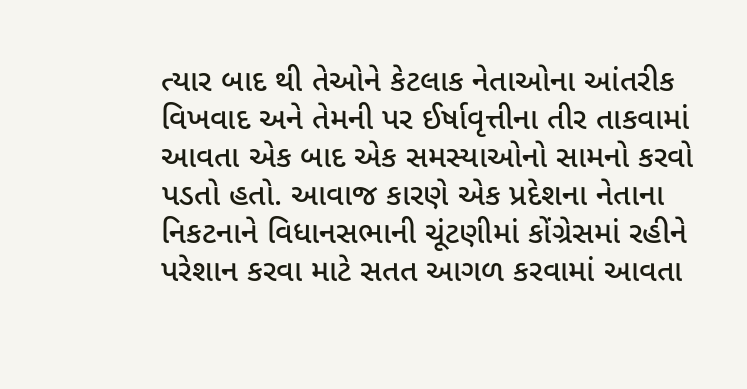ત્યાર બાદ થી તેઓને કેટલાક નેતાઓના આંતરીક વિખવાદ અને તેમની પર ઈર્ષાવૃત્તીના તીર તાકવામાં આવતા એક બાદ એક સમસ્યાઓનો સામનો કરવો પડતો હતો. આવાજ કારણે એક પ્રદેશના નેતાના નિકટનાને વિધાનસભાની ચૂંટણીમાં કોંગ્રેસમાં રહીને પરેશાન કરવા માટે સતત આગળ કરવામાં આવતા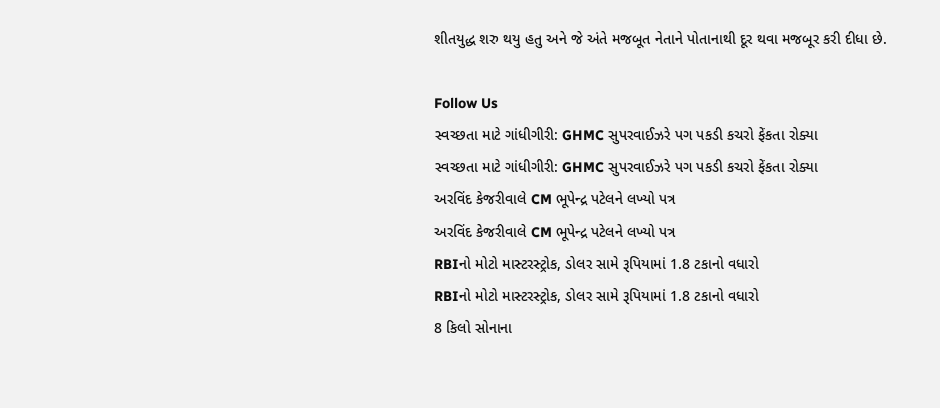શીતયુદ્ધ શરુ થયુ હતુ અને જે અંતે મજબૂત નેતાને પોતાનાથી દૂર થવા મજબૂર કરી દીધા છે.

Follow Us
સ્વચ્છતા માટે ગાંધીગીરી: GHMC સુપરવાઈઝરે પગ પકડી કચરો ફેંકતા રોક્યા
સ્વચ્છતા માટે ગાંધીગીરી: GHMC સુપરવાઈઝરે પગ પકડી કચરો ફેંકતા રોક્યા
અરવિંદ કેજરીવાલે CM ભૂપેન્દ્ર પટેલને લખ્યો પત્ર
અરવિંદ કેજરીવાલે CM ભૂપેન્દ્ર પટેલને લખ્યો પત્ર
RBIનો મોટો માસ્ટરસ્ટ્રોક, ડોલર સામે રૂપિયામાં 1.8 ટકાનો વધારો
RBIનો મોટો માસ્ટરસ્ટ્રોક, ડોલર સામે રૂપિયામાં 1.8 ટકાનો વધારો
8 કિલો સોનાના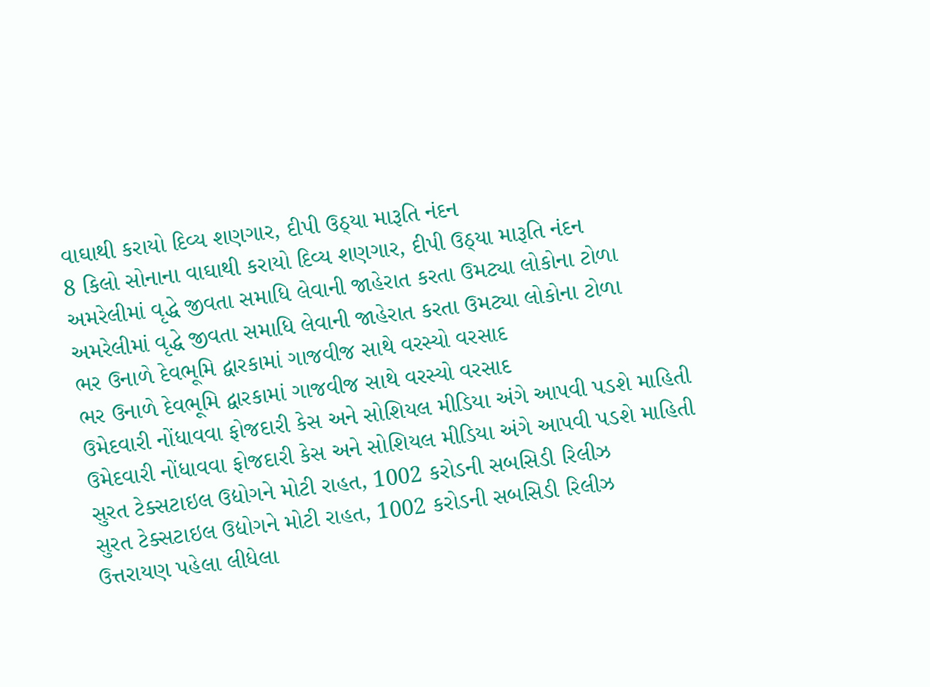વાઘાથી કરાયો દિવ્ય શણગાર, દીપી ઉઠ્યા મારૂતિ નંદન
8 કિલો સોનાના વાઘાથી કરાયો દિવ્ય શણગાર, દીપી ઉઠ્યા મારૂતિ નંદન
અમરેલીમાં વૃદ્ધે જીવતા સમાધિ લેવાની જાહેરાત કરતા ઉમટ્યા લોકોના ટોળા
અમરેલીમાં વૃદ્ધે જીવતા સમાધિ લેવાની જાહેરાત કરતા ઉમટ્યા લોકોના ટોળા
ભર ઉનાળે દેવભૂમિ દ્વારકામાં ગાજવીજ સાથે વરસ્યો વરસાદ
ભર ઉનાળે દેવભૂમિ દ્વારકામાં ગાજવીજ સાથે વરસ્યો વરસાદ
ઉમેદવારી નોંધાવવા ફોજદારી કેસ અને સોશિયલ મીડિયા અંગે આપવી પડશે માહિતી
ઉમેદવારી નોંધાવવા ફોજદારી કેસ અને સોશિયલ મીડિયા અંગે આપવી પડશે માહિતી
સુરત ટેક્સટાઇલ ઉદ્યોગને મોટી રાહત, 1002 કરોડની સબસિડી રિલીઝ
સુરત ટેક્સટાઇલ ઉદ્યોગને મોટી રાહત, 1002 કરોડની સબસિડી રિલીઝ
ઉત્તરાયણ પહેલા લીધેલા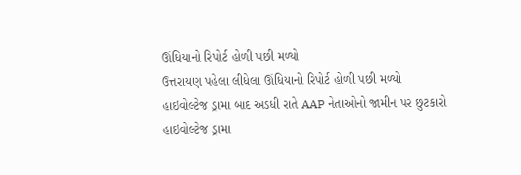ઊંધિયાનો રિપોર્ટ હોળી પછી મળ્યો
ઉત્તરાયણ પહેલા લીધેલા ઊંધિયાનો રિપોર્ટ હોળી પછી મળ્યો
હાઇવોલ્ટેજ ડ્રામા બાદ અડધી રાતે AAP નેતાઓનો જામીન પર છુટકારો
હાઇવોલ્ટેજ ડ્રામા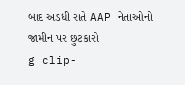બાદ અડધી રાતે AAP નેતાઓનો જામીન પર છુટકારો
g clip-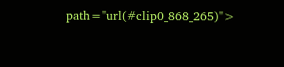path="url(#clip0_868_265)">